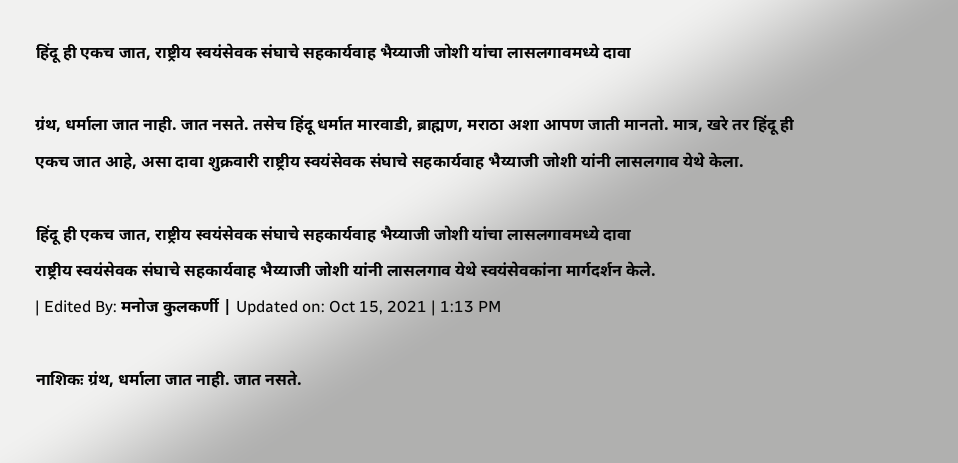हिंदू ही एकच जात, राष्ट्रीय स्वयंसेवक संघाचे सहकार्यवाह भैय्याजी जोशी यांचा लासलगावमध्ये दावा

ग्रंथ, धर्माला जात नाही. जात नसते. तसेच हिंदू धर्मात मारवाडी, ब्राह्मण, मराठा अशा आपण जाती मानतो. मात्र, खरे तर हिंदू ही एकच जात आहे, असा दावा शुक्रवारी राष्ट्रीय स्वयंसेवक संघाचे सहकार्यवाह भैय्याजी जोशी यांनी लासलगाव येथे केला.

हिंदू ही एकच जात, राष्ट्रीय स्वयंसेवक संघाचे सहकार्यवाह भैय्याजी जोशी यांचा लासलगावमध्ये दावा
राष्ट्रीय स्वयंसेवक संघाचे सहकार्यवाह भैय्याजी जोशी यांनी लासलगाव येथे स्वयंसेवकांना मार्गदर्शन केले.
| Edited By: मनोज कुलकर्णी | Updated on: Oct 15, 2021 | 1:13 PM

नाशिकः ग्रंथ, धर्माला जात नाही. जात नसते.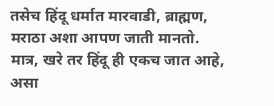तसेच हिंदू धर्मात मारवाडी, ब्राह्मण, मराठा अशा आपण जाती मानतो. मात्र, खरे तर हिंदू ही एकच जात आहे, असा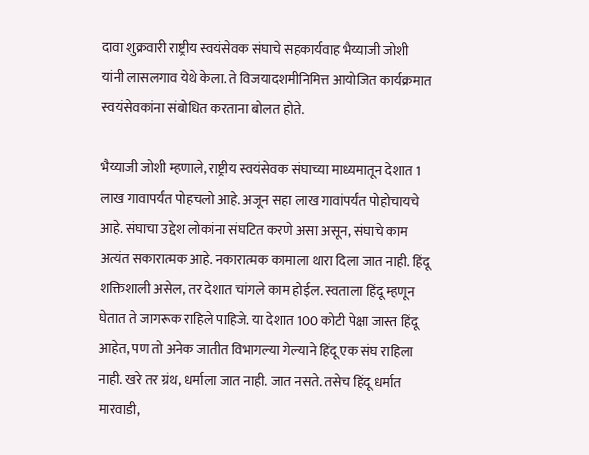दावा शुक्रवारी राष्ट्रीय स्वयंसेवक संघाचे सहकार्यवाह भैय्याजी जोशी यांनी लासलगाव येथे केला. ते विजयादशमीनिमित्त आयोजित कार्यक्रमात स्वयंसेवकांना संबोधित करताना बोलत होते.

भैय्याजी जोशी म्हणाले, राष्ट्रीय स्वयंसेवक संघाच्या माध्यमातून देशात 1 लाख गावापर्यंत पोहचलो आहे. अजून सहा लाख गावांपर्यंत पोहोचायचे आहे. संघाचा उद्देश लोकांना संघटित करणे असा असून, संघाचे काम अत्यंत सकारात्मक आहे. नकारात्मक कामाला थारा दिला जात नाही. हिंदू शक्तिशाली असेल, तर देशात चांगले काम होईल. स्वताला हिंदू म्हणून घेतात ते जागरूक राहिले पाहिजे. या देशात 100 कोटी पेक्षा जास्त हिंदू आहेत, पण तो अनेक जातीत विभागल्या गेल्याने हिंदू एक संघ राहिला नाही. खरे तर ग्रंथ, धर्माला जात नाही. जात नसते. तसेच हिंदू धर्मात मारवाडी,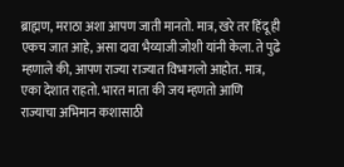ब्राह्मण, मराठा अशा आपण जाती मानतो. मात्र, खरे तर हिंदू ही एकच जात आहे, असा दावा भैय्याजी जोशी यांनी केला. ते पुढे म्हणाले की, आपण राज्या राज्यात विभागलो आहोत. मात्र, एका देशात राहतो. भारत माता की जय म्हणतो आणि राज्याचा अभिमान कशासाठी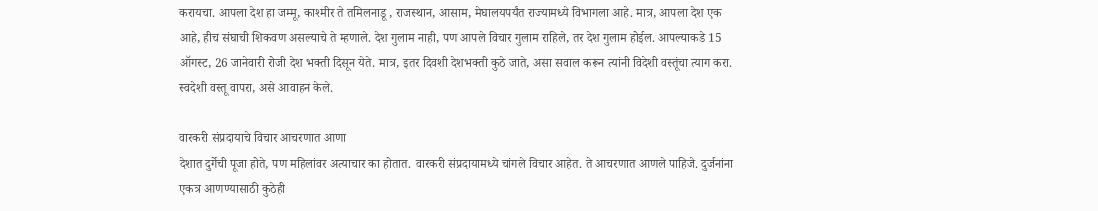करायचा. आपला देश हा जम्मू, काश्मीर ते तमिलनाडू , राजस्थान, आसाम, मेघालयपर्यंत राज्यामध्ये विभागला आहे. मात्र, आपला देश एक आहे, हीच संघाची शिकवण असल्याचे ते म्हणाले. देश गुलाम नाही, पण आपले विचार गुलाम राहिले, तर देश गुलाम होईल. आपल्याकडे 15 ऑगस्ट, 26 जानेवारी रोजी देश भक्ती दिसून येते. मात्र, इतर दिवशी देशभक्ती कुठे जाते, असा सवाल करून त्यांनी विदेशी वस्तूंचा त्याग करा. स्वदेशी वस्तू वापरा, असे आवाहन केले.

वारकरी संप्रदायाचे विचार आचरणात आणा
देशात दुर्गेची पूजा होते, पण महिलांवर अत्याचार का होतात. वारकरी संप्रदायामध्ये चांगले विचार आहेत. ते आचरणात आणले पाहिजे. दुर्जनांना एकत्र आणण्यासाठी कुठेही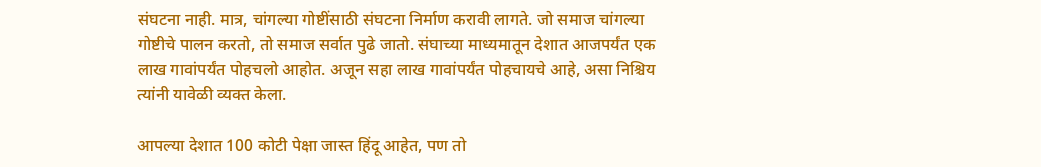संघटना नाही. मात्र, चांगल्या गोष्टींसाठी संघटना निर्माण करावी लागते. जो समाज चांगल्या गोष्टीचे पालन करतो, तो समाज सर्वात पुढे जातो. संघाच्या माध्यमातून देशात आजपर्यंत एक लाख गावांपर्यंत पोहचलो आहोत. अजून सहा लाख गावांपर्यंत पोहचायचे आहे, असा निश्चिय त्यांनी यावेळी व्यक्त केला.

आपल्या देशात 100 कोटी पेक्षा जास्त हिंदू आहेत, पण तो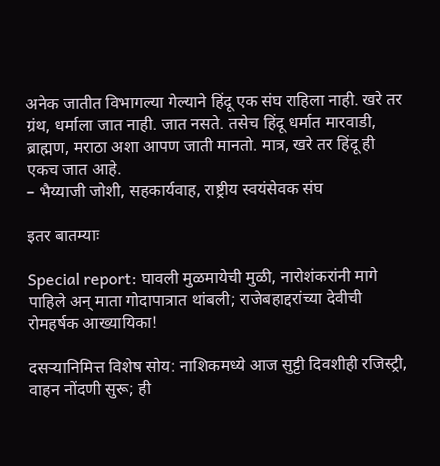अनेक जातीत विभागल्या गेल्याने हिंदू एक संघ राहिला नाही. खरे तर ग्रंथ, धर्माला जात नाही. जात नसते. तसेच हिंदू धर्मात मारवाडी, ब्राह्मण, मराठा अशा आपण जाती मानतो. मात्र, खरे तर हिंदू ही एकच जात आहे.
– भैय्याजी जोशी, सहकार्यवाह, राष्ट्रीय स्वयंसेवक संघ

इतर बातम्याः

Special report: घावली मुळमायेची मुळी, नारोशंकरांनी मागे पाहिले अन् माता गोदापात्रात थांबली; राजेबहाद्दरांच्या देवीची रोमहर्षक आख्यायिका!

दसऱ्यानिमित्त विशेष सोय: नाशिकमध्ये आज सुट्टी दिवशीही रजिस्ट्री, वाहन नोंदणी सुरू; ही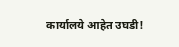कार्यालये आहेत उघडी!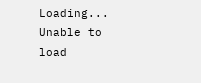Loading...
Unable to load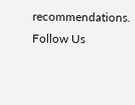recommendations.
Follow Us